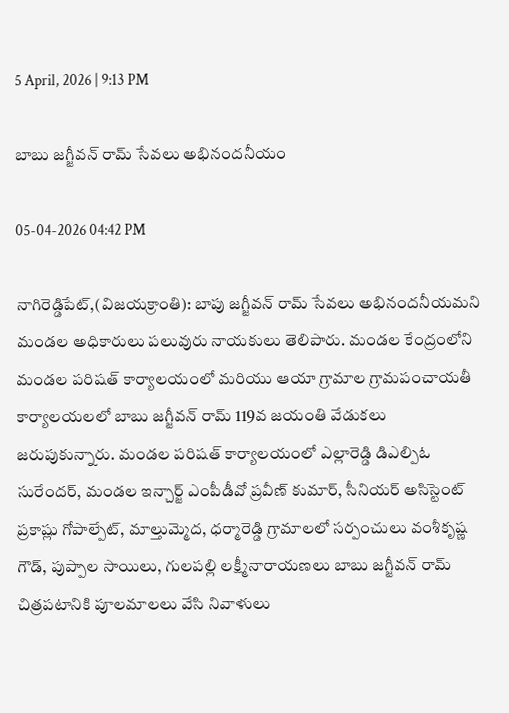5 April, 2026 | 9:13 PM

బాబు జగ్జీవన్ రామ్ సేవలు అభినందనీయం

05-04-2026 04:42 PM

నాగిరెడ్డిపేట్,(విజయక్రాంతి): బాపు జగ్జీవన్ రామ్ సేవలు అభినందనీయమని మండల అధికారులు పలువురు నాయకులు తెలిపారు. మండల కేంద్రంలోని మండల పరిషత్ కార్యాలయంలో మరియు ఆయా గ్రామాల గ్రామపంచాయతీ కార్యాలయలలో బాబు జగ్జీవన్ రామ్ 119వ జయంతి వేడుకలు జరుపుకున్నారు. మండల పరిషత్ కార్యాలయంలో ఎల్లారెడ్డి డిఎల్పిఓ సురేందర్, మండల ఇన్చార్జ్ ఎంపీడీవో ప్రవీణ్ కుమార్, సీనియర్ అసిస్టెంట్ ప్రకాష్లు గోపాల్పేట్, మాల్తుమ్మెద, ధర్మారెడ్డి గ్రామాలలో సర్పంచులు వంశీకృష్ణ గౌడ్, పుప్పాల సాయిలు, గులపల్లి లక్ష్మీనారాయణలు బాబు జగ్జీవన్ రామ్ చిత్రపటానికి పూలమాలలు వేసి నివాళులు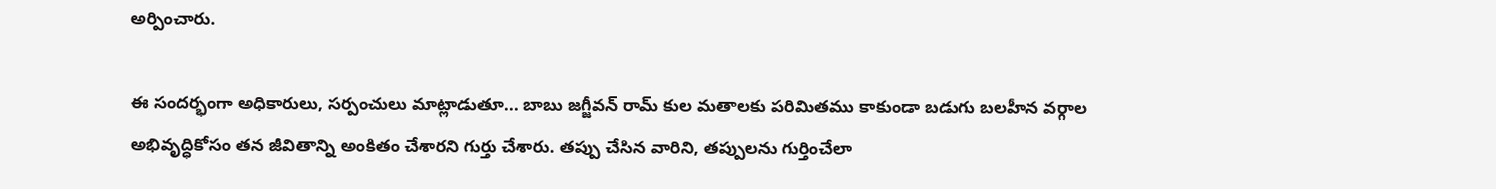అర్పించారు.

ఈ సందర్భంగా అధికారులు, సర్పంచులు మాట్లాడుతూ... బాబు జగ్జీవన్ రామ్ కుల మతాలకు పరిమితము కాకుండా బడుగు బలహీన వర్గాల అభివృద్ధికోసం తన జీవితాన్ని అంకితం చేశారని గుర్తు చేశారు. తప్పు చేసిన వారిని, తప్పులను గుర్తించేలా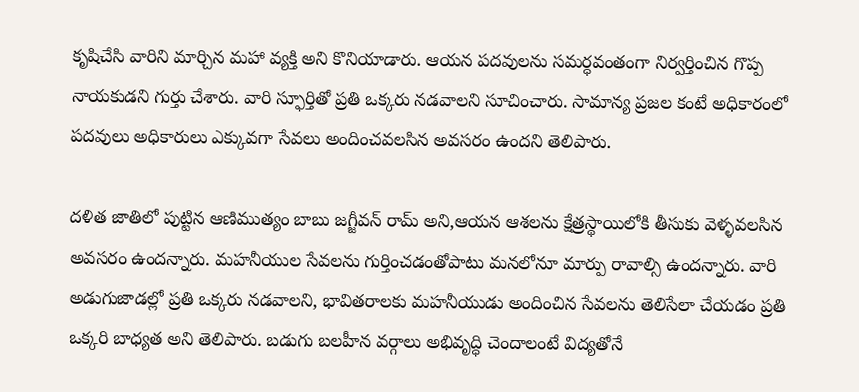కృషిచేసి వారిని మార్చిన మహా వ్యక్తి అని కొనియాడారు. ఆయన పదవులను సమర్ధవంతంగా నిర్వర్తించిన గొప్ప నాయకుడని గుర్తు చేశారు. వారి స్ఫూర్తితో ప్రతి ఒక్కరు నడవాలని సూచించారు. సామాన్య ప్రజల కంటే అధికారంలో పదవులు అధికారులు ఎక్కువగా సేవలు అందించవలసిన అవసరం ఉందని తెలిపారు.

దళిత జాతిలో పుట్టిన ఆణిముత్యం బాబు జగ్జీవన్ రామ్ అని,ఆయన ఆశలను క్షేత్రస్థాయిలోకి తీసుకు వెళ్ళవలసిన అవసరం ఉందన్నారు. మహనీయుల సేవలను గుర్తించడంతోపాటు మనలోనూ మార్పు రావాల్సి ఉందన్నారు. వారి అడుగుజాడల్లో ప్రతి ఒక్కరు నడవాలని, భావితరాలకు మహనీయుడు అందించిన సేవలను తెలిసేలా చేయడం ప్రతి ఒక్కరి బాధ్యత అని తెలిపారు. బడుగు బలహీన వర్గాలు అభివృద్ధి చెందాలంటే విద్యతోనే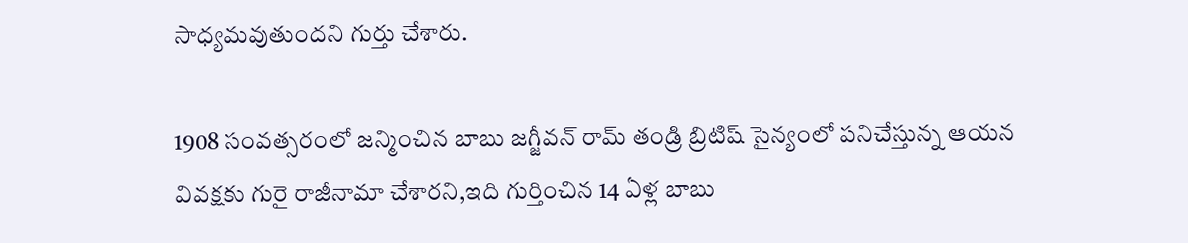సాధ్యమవుతుందని గుర్తు చేశారు.

1908 సంవత్సరంలో జన్మించిన బాబు జగ్జీవన్ రామ్ తండ్రి బ్రిటిష్ సైన్యంలో పనిచేస్తున్న ఆయన వివక్షకు గురై రాజీనామా చేశారని,ఇది గుర్తించిన 14 ఏళ్ల బాబు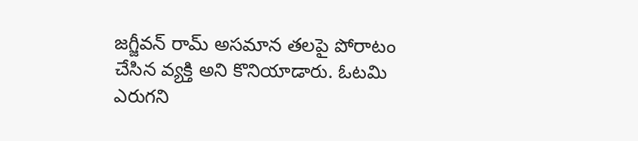జగ్జీవన్ రామ్ అసమాన తలపై పోరాటం చేసిన వ్యక్తి అని కొనియాడారు. ఓటమి ఎరుగని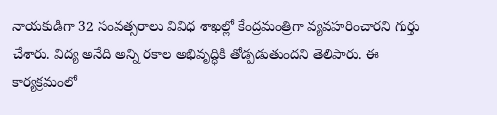నాయకుడిగా 32 సంవత్సరాలు వివిధ శాఖల్లో కేంద్రమంత్రిగా వ్యవహరించారని గుర్తు చేశారు. విద్య అనేది అన్ని రకాల అభివృద్ధికి తోడ్పడుతుందని తెలిపారు. ఈ కార్యక్రమంలో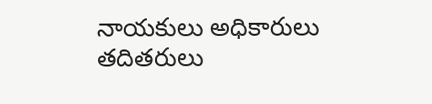నాయకులు అధికారులు తదితరులు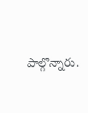పాల్గొన్నారు.